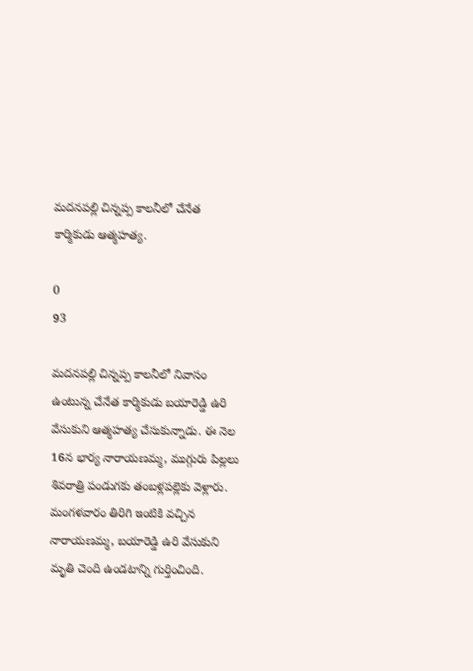మదనపల్లి చిన్నప్ప కాలనీలో చేనేత కార్మికుడు ఆత్మహత్య.

0
93

మదనపల్లి చిన్నప్ప కాలనీలో నివాసం ఉంటున్న చేనేత కార్మికుడు బయారెడ్డి ఉరి వేసుకుని ఆత్మహత్య చేసుకున్నాడు. ఈ నెల 16న భార్య నారాయణమ్మ, ముగ్గురు పిల్లలు శివరాత్రి పండుగకు తంబళ్లపల్లెకు వెళ్లారు. మంగళవారం తిరిగి ఇంటికి వచ్చిన నారాయణమ్మ, బయారెడ్డి ఉరి వేసుకుని మృతి చెంది ఉండటాన్ని గుర్తించింది.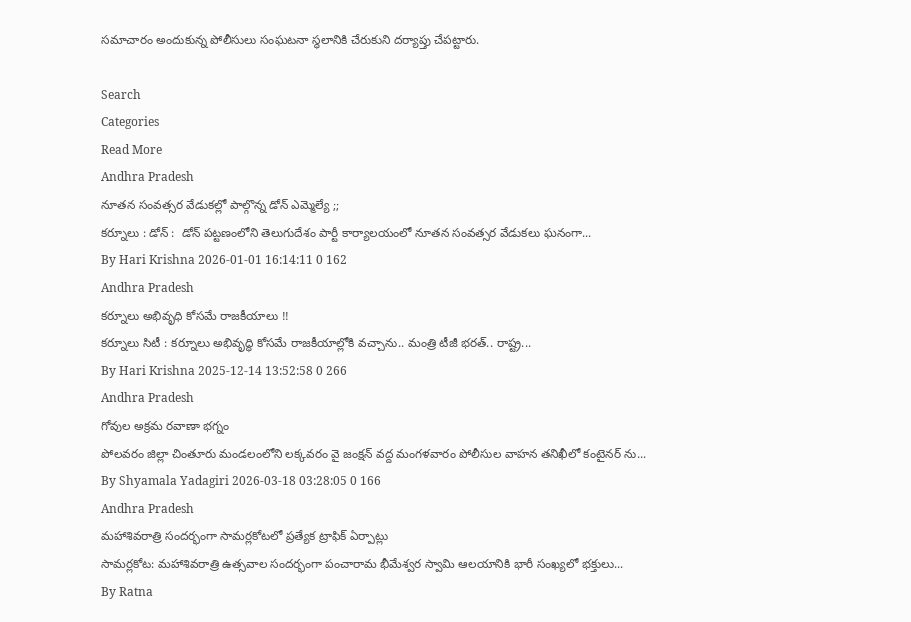సమాచారం అందుకున్న పోలీసులు సంఘటనా స్థలానికి చేరుకుని దర్యాప్తు చేపట్టారు.

Search
Categories
Read More
Andhra Pradesh
నూతన సంవత్సర వేడుకల్లో పాల్గొన్న డోన్ ఎమ్మెల్యే ;;
కర్నూలు : డోన్ :  డోన్ పట్టణంలోని తెలుగుదేశం పార్టీ కార్యాలయంలో నూతన సంవత్సర వేడుకలు ఘనంగా...
By Hari Krishna 2026-01-01 16:14:11 0 162
Andhra Pradesh
కర్నూలు అభివృధి కోసమే రాజకీయాలు !!
కర్నూలు సిటీ : కర్నూలు అభివృద్ధి కోసమే రాజకీయాల్లోకి వచ్చాను.. మంత్రి టీజీ భరత్.. రాష్ట్ర...
By Hari Krishna 2025-12-14 13:52:58 0 266
Andhra Pradesh
గోవుల అక్రమ రవాణా భగ్నం
పోలవరం జిల్లా చింతూరు మండలంలోని లక్కవరం వై జంక్షన్ వద్ద మంగళవారం పోలీసుల వాహన తనిఖీలో కంటైనర్ ను...
By Shyamala Yadagiri 2026-03-18 03:28:05 0 166
Andhra Pradesh
మహాశివరాత్రి సందర్భంగా సామర్లకోటలో ప్రత్యేక ట్రాఫిక్ ఏర్పాట్లు
సామర్లకోట: మహాశివరాత్రి ఉత్సవాల సందర్భంగా పంచారామ భీమేశ్వర స్వామి ఆలయానికి భారీ సంఖ్యలో భక్తులు...
By Ratna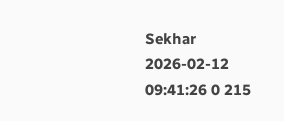Sekhar 2026-02-12 09:41:26 0 215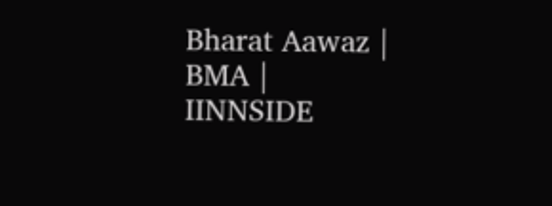Bharat Aawaz | BMA | IINNSIDE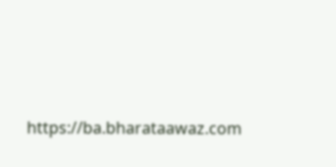https://ba.bharataawaz.com